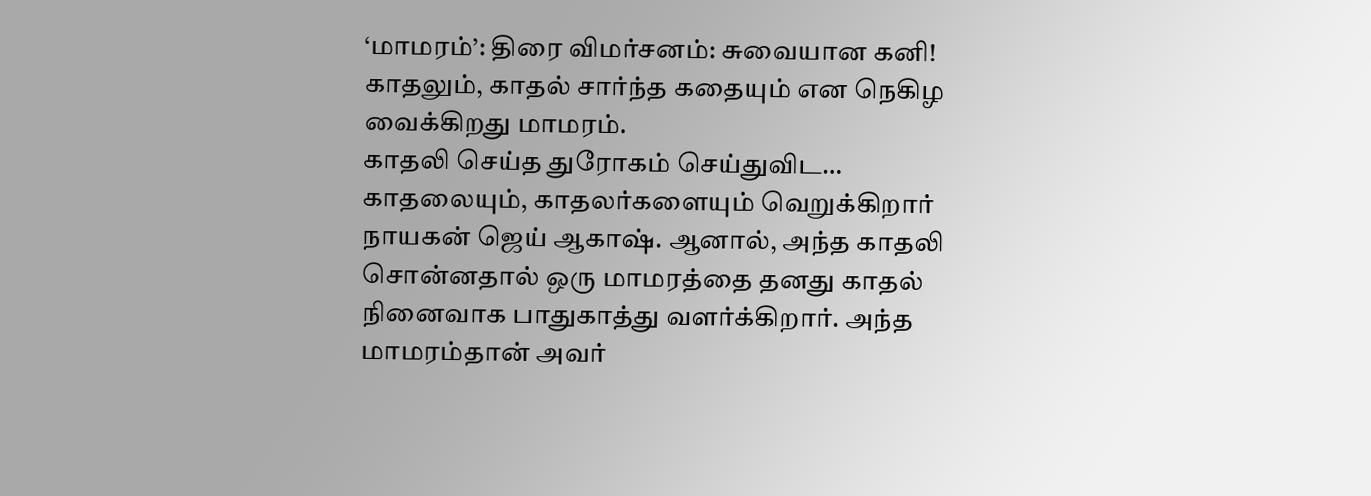‘மாமரம்’: திரை விமர்சனம்: சுவையான கனி!
காதலும், காதல் சார்ந்த கதையும் என நெகிழ வைக்கிறது மாமரம்.
காதலி செய்த துரோகம் செய்துவிட… காதலையும், காதலர்களையும் வெறுக்கிறார் நாயகன் ஜெய் ஆகாஷ். ஆனால், அந்த காதலி சொன்னதால் ஒரு மாமரத்தை தனது காதல் நினைவாக பாதுகாத்து வளர்க்கிறார். அந்த மாமரம்தான் அவர்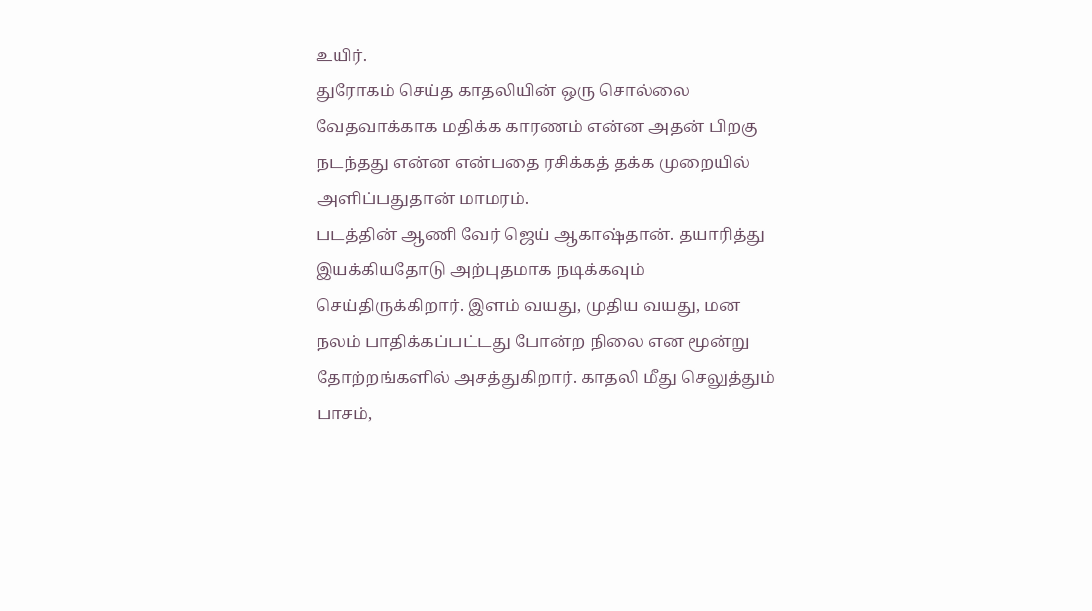உயிர்.
துரோகம் செய்த காதலியின் ஒரு சொல்லை வேதவாக்காக மதிக்க காரணம் என்ன அதன் பிறகு நடந்தது என்ன என்பதை ரசிக்கத் தக்க முறையில் அளிப்பதுதான் மாமரம்.
படத்தின் ஆணி வேர் ஜெய் ஆகாஷ்தான். தயாரித்து இயக்கியதோடு அற்புதமாக நடிக்கவும் செய்திருக்கிறார். இளம் வயது, முதிய வயது, மன நலம் பாதிக்கப்பட்டது போன்ற நிலை என மூன்று தோற்றங்களில் அசத்துகிறார். காதலி மீது செலுத்தும் பாசம்,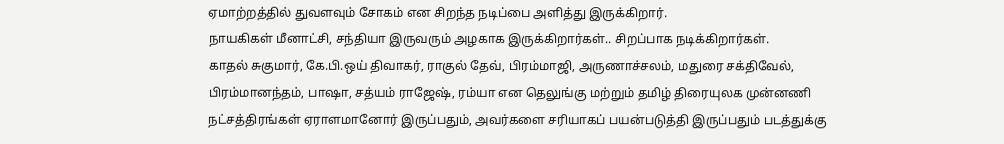ஏமாற்றத்தில் துவளவும் சோகம் என சிறந்த நடிப்பை அளித்து இருக்கிறார்.
நாயகிகள் மீனாட்சி, சந்தியா இருவரும் அழகாக இருக்கிறார்கள்.. சிறப்பாக நடிக்கிறார்கள்.
காதல் சுகுமார், கே.பி.ஒய் திவாகர், ராகுல் தேவ், பிரம்மாஜி, அருணாச்சலம், மதுரை சக்திவேல், பிரம்மானந்தம், பாஷா, சத்யம் ராஜேஷ், ரம்யா என தெலுங்கு மற்றும் தமிழ் திரையுலக முன்னணி நட்சத்திரங்கள் ஏராளமானோர் இருப்பதும், அவர்களை சரியாகப் பயன்படுத்தி இருப்பதும் படத்துக்கு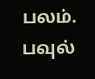பலம்.
பவுல்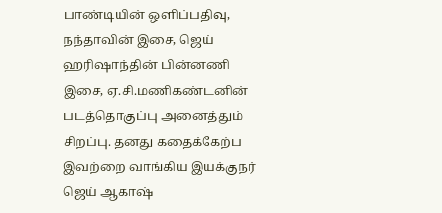பாண்டியின் ஒளிப்பதிவு, நந்தாவின் இசை, ஜெய் ஹரிஷாந்தின் பின்னணி இசை, ஏ.சி.மணிகண்டனின் படத்தொகுப்பு அனைத்தும் சிறப்பு. தனது கதைக்கேற்ப இவற்றை வாங்கிய இயக்குநர் ஜெய் ஆகாஷ்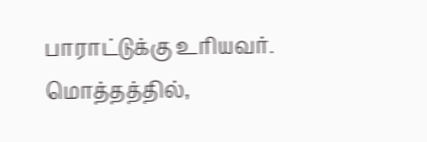பாராட்டுக்கு உரியவர்.
மொத்தத்தில்,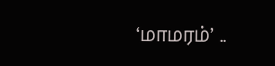‘மாமரம்’ ..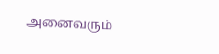அனைவரும்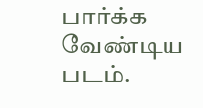பார்க்க வேண்டிய படம்.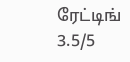ரேட்டிங் 3.5/5